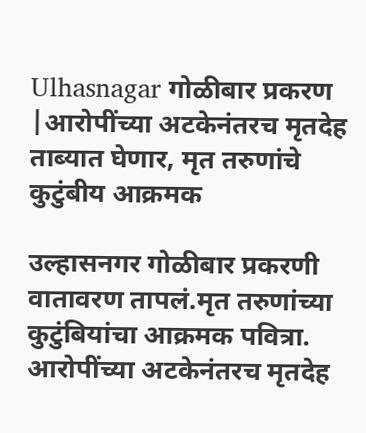Ulhasnagar गोळीबार प्रकरण |आरोपींच्या अटकेनंतरच मृतदेह ताब्यात घेणार, मृत तरुणांचे कुटुंबीय आक्रमक

उल्हासनगर गोळीबार प्रकरणी वातावरण तापलं.मृत तरुणांच्या कुटुंबियांचा आक्रमक पवित्रा. आरोपींच्या अटकेनंतरच मृतदेह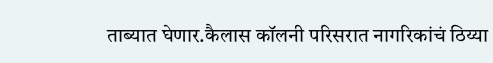ताब्यात घेणार.कैलास कॉलनी परिसरात नागरिकांचं ठिय्या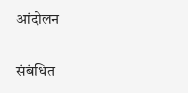आंदोलन

संबंधित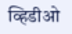व्हिडीओ